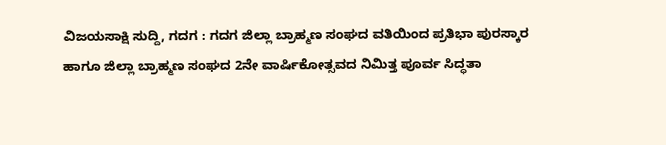ವಿಜಯಸಾಕ್ಷಿ ಸುದ್ದಿ, ಗದಗ : ಗದಗ ಜಿಲ್ಲಾ ಬ್ರಾಹ್ಮಣ ಸಂಘದ ವತಿಯಿಂದ ಪ್ರತಿಭಾ ಪುರಸ್ಕಾರ ಹಾಗೂ ಜಿಲ್ಲಾ ಬ್ರಾಹ್ಮಣ ಸಂಘದ 2ನೇ ವಾರ್ಷಿಕೋತ್ಸವದ ನಿಮಿತ್ತ ಪೂರ್ವ ಸಿದ್ಧತಾ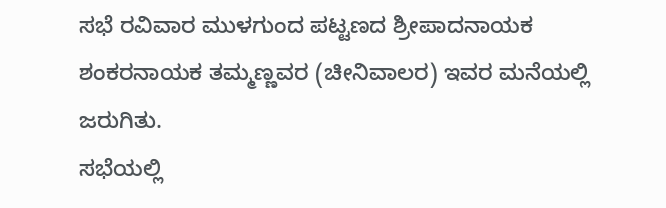ಸಭೆ ರವಿವಾರ ಮುಳಗುಂದ ಪಟ್ಟಣದ ಶ್ರೀಪಾದನಾಯಕ ಶಂಕರನಾಯಕ ತಮ್ಮಣ್ಣವರ (ಚೀನಿವಾಲರ) ಇವರ ಮನೆಯಲ್ಲಿ ಜರುಗಿತು.
ಸಭೆಯಲ್ಲಿ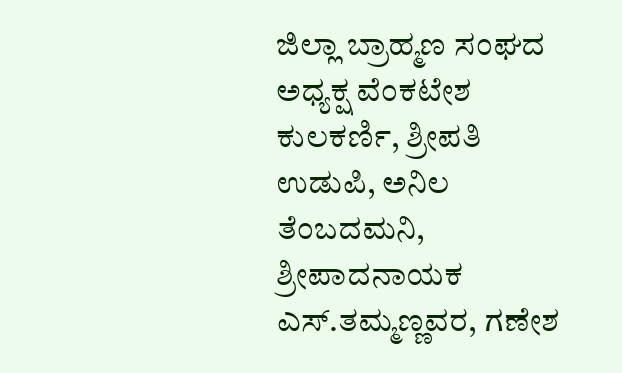ಜಿಲ್ಲಾ ಬ್ರಾಹ್ಮಣ ಸಂಘದ ಅಧ್ಯಕ್ಷ ವೆಂಕಟೇಶ ಕುಲಕರ್ಣಿ, ಶ್ರೀಪತಿ ಉಡುಪಿ, ಅನಿಲ ತೆಂಬದಮನಿ, ಶ್ರೀಪಾದನಾಯಕ ಎಸ್.ತಮ್ಮಣ್ಣವರ, ಗಣೇಶ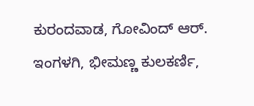ಕುರಂದವಾಡ, ಗೋವಿಂದ್ ಆರ್. ಇಂಗಳಗಿ, ಭೀಮಣ್ಣ ಕುಲಕರ್ಣಿ,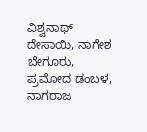ವಿಶ್ವನಾಥ್ ದೇಸಾಯಿ, ನಾಗೇಶ ಬೇಗೂರು, ಪ್ರಮೋದ ಡಂಬಳ, ನಾಗರಾಜ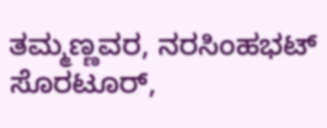ತಮ್ಮಣ್ಣವರ, ನರಸಿಂಹಭಟ್ ಸೊರಟೂರ್,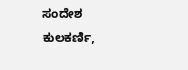ಸಂದೇಶ ಕುಲಕರ್ಣಿ,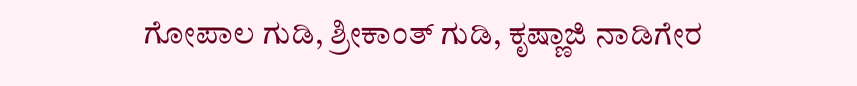ಗೋಪಾಲ ಗುಡಿ, ಶ್ರೀಕಾಂತ್ ಗುಡಿ, ಕೃಷ್ಣಾಜಿ ನಾಡಿಗೇರ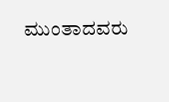ಮುಂತಾದವರು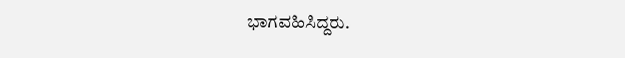ಭಾಗವಹಿಸಿದ್ದರು.